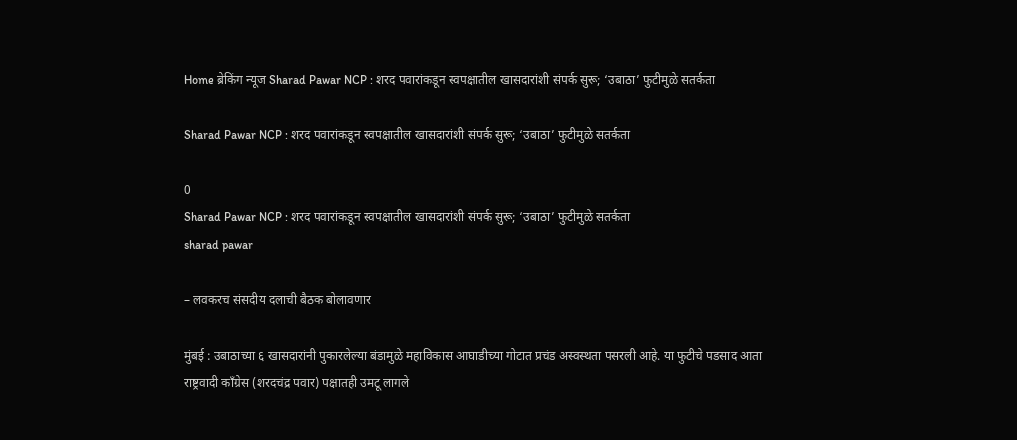Home ब्रेकिंग न्यूज Sharad Pawar NCP : शरद पवारांकडून स्वपक्षातील खासदारांशी संपर्क सुरू; ‘उबाठा’ फुटीमुळे सतर्कता

Sharad Pawar NCP : शरद पवारांकडून स्वपक्षातील खासदारांशी संपर्क सुरू; ‘उबाठा’ फुटीमुळे सतर्कता

0
Sharad Pawar NCP : शरद पवारांकडून स्वपक्षातील खासदारांशी संपर्क सुरू; ‘उबाठा’ फुटीमुळे सतर्कता
sharad pawar

– लवकरच संसदीय दलाची बैठक बोलावणार

मुंबई : उबाठाच्या ६ खासदारांनी पुकारलेल्या बंडामुळे महाविकास आघाडीच्या गोटात प्रचंड अस्वस्थता पसरली आहे. या फुटीचे पडसाद आता राष्ट्रवादी काँग्रेस (शरदचंद्र पवार) पक्षातही उमटू लागले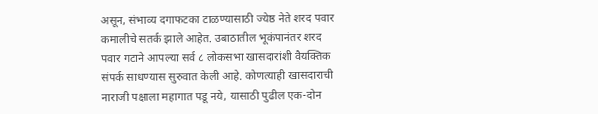असून, संभाव्य दगाफटका टाळण्यासाठी ज्येष्ठ नेते शरद पवार कमालीचे सतर्क झाले आहेत. उबाठातील भूकंपानंतर शरद पवार गटाने आपल्या सर्व ८ लोकसभा खासदारांशी वैयक्तिक संपर्क साधण्यास सुरुवात केली आहे. कोणत्याही खासदाराची नाराजी पक्षाला महागात पडू नये, यासाठी पुढील एक-दोन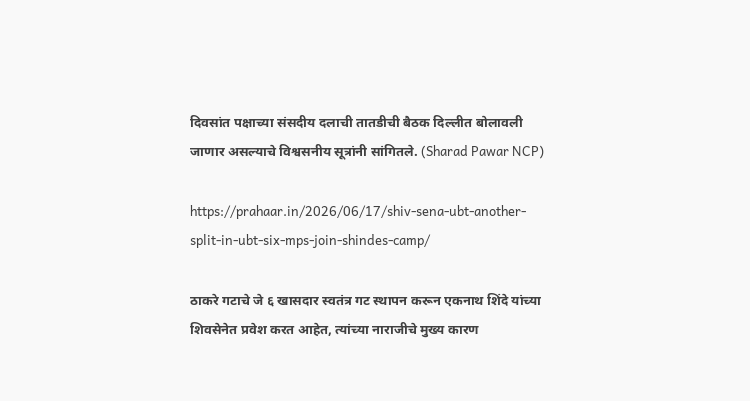दिवसांत पक्षाच्या संसदीय दलाची तातडीची बैठक दिल्लीत बोलावली जाणार असल्याचे विश्वसनीय सूत्रांनी सांगितले. (Sharad Pawar NCP)

https://prahaar.in/2026/06/17/shiv-sena-ubt-another-split-in-ubt-six-mps-join-shindes-camp/

ठाकरे गटाचे जे ६ खासदार स्वतंत्र गट स्थापन करून एकनाथ शिंदे यांच्या शिवसेनेत प्रवेश करत आहेत, त्यांच्या नाराजीचे मुख्य कारण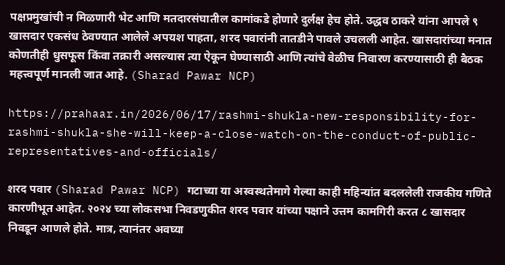पक्षप्रमुखांची न मिळणारी भेट आणि मतदारसंघातील कामांकडे होणारे दुर्लक्ष हेच होते. उद्धव ठाकरे यांना आपले ९ खासदार एकसंध ठेवण्यात आलेले अपयश पाहता, शरद पवारांनी तातडीने पावले उचलली आहेत. खासदारांच्या मनात कोणतीही धुसफूस किंवा तक्रारी असल्यास त्या ऐकून घेण्यासाठी आणि त्यांचे वेळीच निवारण करण्यासाठी ही बैठक महत्त्वपूर्ण मानली जात आहे. (Sharad Pawar NCP)

https://prahaar.in/2026/06/17/rashmi-shukla-new-responsibility-for-rashmi-shukla-she-will-keep-a-close-watch-on-the-conduct-of-public-representatives-and-officials/

शरद पवार (Sharad Pawar NCP) गटाच्या या अस्वस्थतेमागे गेल्या काही महिन्यांत बदललेली राजकीय गणिते कारणीभूत आहेत. २०२४ च्या लोकसभा निवडणुकीत शरद पवार यांच्या पक्षाने उत्तम कामगिरी करत ८ खासदार निवडून आणले होते. मात्र, त्यानंतर अवघ्या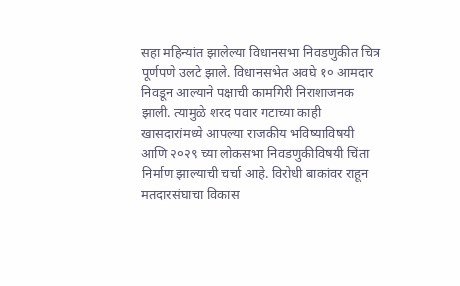सहा महिन्यांत झालेल्या विधानसभा निवडणुकीत चित्र पूर्णपणे उलटे झाले. विधानसभेत अवघे १० आमदार निवडून आल्याने पक्षाची कामगिरी निराशाजनक झाली. त्यामुळे शरद पवार गटाच्या काही खासदारांमध्ये आपल्या राजकीय भविष्याविषयी आणि २०२९ च्या लोकसभा निवडणुकीविषयी चिंता निर्माण झाल्याची चर्चा आहे. विरोधी बाकांवर राहून मतदारसंघाचा विकास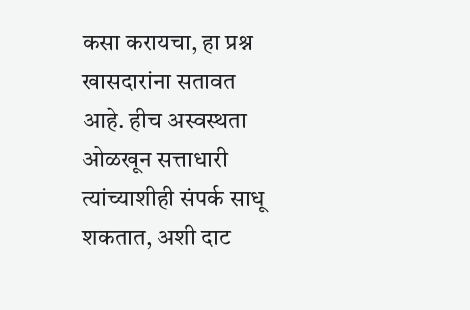कसा करायचा, हा प्रश्न खासदारांना सतावत आहे. हीच अस्वस्थता ओळखून सत्ताधारी त्यांच्याशीही संपर्क साधू शकतात, अशी दाट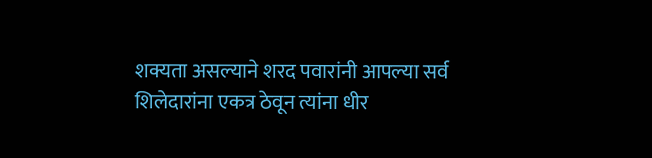शक्यता असल्याने शरद पवारांनी आपल्या सर्व शिलेदारांना एकत्र ठेवून त्यांना धीर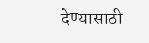देण्यासाठी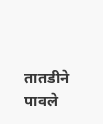तातडीने पावले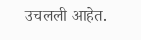उचलली आहेत.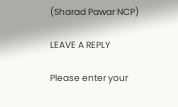(Sharad Pawar NCP)

LEAVE A REPLY

Please enter your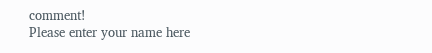comment!
Please enter your name here